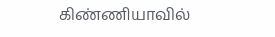கிண்ணியாவில்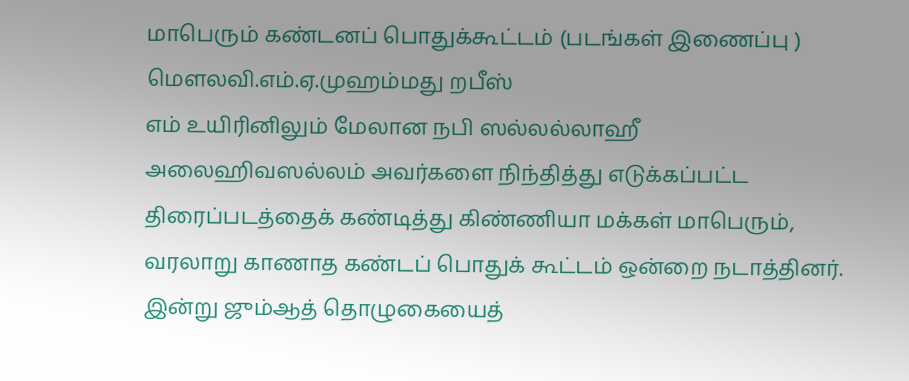மாபெரும் கண்டனப் பொதுக்கூட்டம் (படங்கள் இணைப்பு )
மௌலவி.எம்.ஏ.முஹம்மது றபீஸ்
எம் உயிரினிலும் மேலான நபி ஸல்லல்லாஹீ அலைஹிவஸல்லம் அவர்களை நிந்தித்து எடுக்கப்பட்ட திரைப்படத்தைக் கண்டித்து கிண்ணியா மக்கள் மாபெரும், வரலாறு காணாத கண்டப் பொதுக் கூட்டம் ஒன்றை நடாத்தினர். இன்று ஜும்ஆத் தொழுகையைத்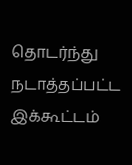தொடர்ந்து நடாத்தப்பட்ட இக்கூட்டம்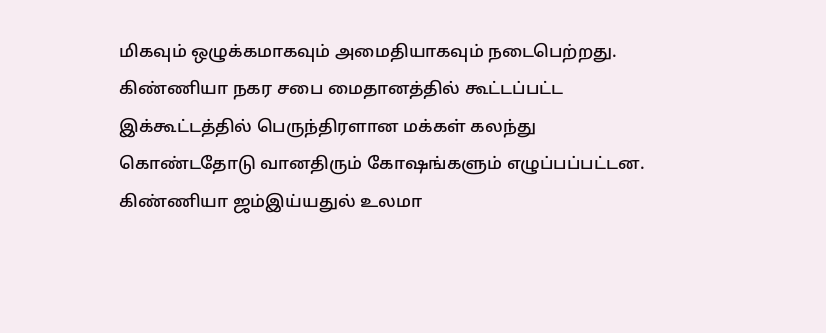மிகவும் ஒழுக்கமாகவும் அமைதியாகவும் நடைபெற்றது. கிண்ணியா நகர சபை மைதானத்தில் கூட்டப்பட்ட இக்கூட்டத்தில் பெருந்திரளான மக்கள் கலந்து கொண்டதோடு வானதிரும் கோஷங்களும் எழுப்பப்பட்டன. கிண்ணியா ஜம்இய்யதுல் உலமா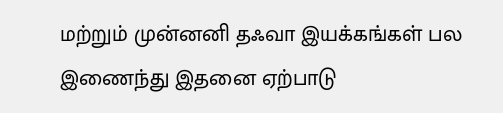மற்றும் முன்னனி தஃவா இயக்கங்கள் பல இணைந்து இதனை ஏற்பாடு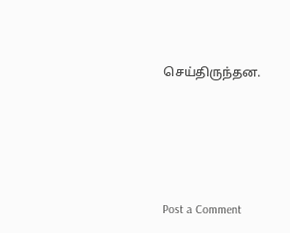செய்திருந்தன.






Post a Comment